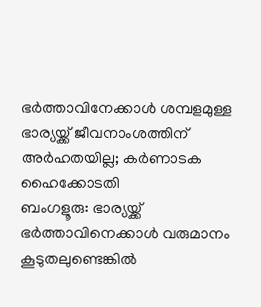ഭർത്താവിനേക്കാൾ ശമ്പളമുള്ള ഭാര്യയ്ക്ക് ജീവനാംശത്തിന് അർഹതയില്ല; കർണാടക ഹൈക്കോടതി
ബംഗളൂരു: ഭാര്യയ്ക്ക് ഭർത്താവിനെക്കാൾ വരുമാനം കൂടുതലുണ്ടെങ്കിൽ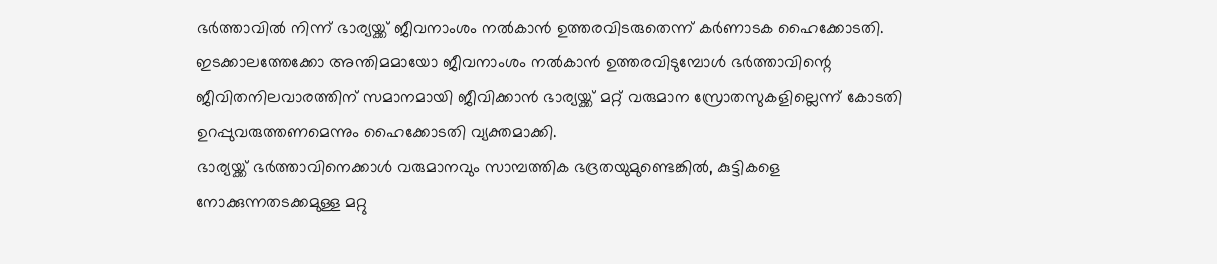ഭർത്താവിൽ നിന്ന് ഭാര്യയ്ക്ക് ജീവനാംശം നൽകാൻ ഉത്തരവിടരുതെന്ന് കർണാടക ഹൈക്കോടതി. ഇടക്കാലത്തേക്കോ അന്തിമമായോ ജീവനാംശം നൽകാൻ ഉത്തരവിടുമ്പോൾ ഭർത്താവിന്റെ ജീവിതനിലവാരത്തിന് സമാനമായി ജീവിക്കാൻ ഭാര്യയ്ക്ക് മറ്റ് വരുമാന സ്രോതസുകളില്ലെന്ന് കോടതി ഉറപ്പുവരുത്തണമെന്നും ഹൈക്കോടതി വ്യക്തമാക്കി.
ഭാര്യയ്ക്ക് ഭർത്താവിനെക്കാൾ വരുമാനവും സാമ്പത്തിക ഭദ്രതയുമുണ്ടെങ്കിൽ, കുട്ടികളെ നോക്കുന്നതടക്കമുള്ള മറ്റു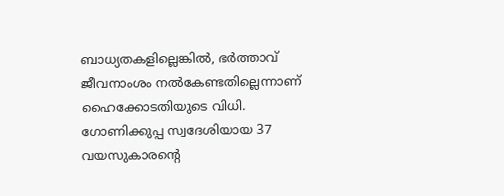ബാധ്യതകളില്ലെങ്കിൽ, ഭർത്താവ് ജീവനാംശം നൽകേണ്ടതില്ലെന്നാണ് ഹൈക്കോടതിയുടെ വിധി.
ഗോണിക്കുപ്പ സ്വദേശിയായ 37 വയസുകാരന്റെ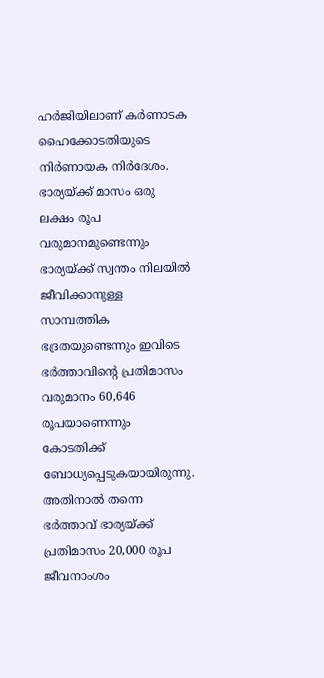ഹർജിയിലാണ് കർണാടക ഹൈക്കോടതിയുടെ നിർണായക നിർദേശം. ഭാര്യയ്ക്ക് മാസം ഒരു ലക്ഷം രൂപ വരുമാനമുണ്ടെന്നും ഭാര്യയ്ക്ക് സ്വന്തം നിലയിൽ ജീവിക്കാനുള്ള സാമ്പത്തിക ഭദ്രതയുണ്ടെന്നും ഇവിടെ ഭർത്താവിന്റെ പ്രതിമാസം വരുമാനം 60,646 രൂപയാണെന്നും കോടതിക്ക് ബോധ്യപ്പെടുകയായിരുന്നു.
അതിനാൽ തന്നെ ഭർത്താവ് ഭാര്യയ്ക്ക് പ്രതിമാസം 20,000 രൂപ ജീവനാംശം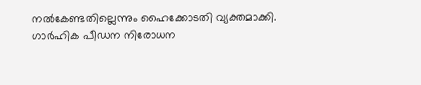നൽകേണ്ടതില്ലെന്നും ഹൈക്കോടതി വ്യക്തമാക്കി. ഗാർഹിക പീഡന നിരോധന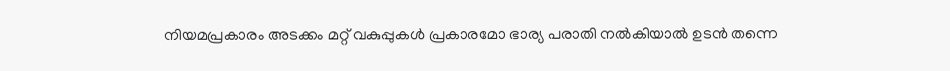നിയമപ്രകാരം അടക്കം മറ്റ് വകുപ്പുകൾ പ്രകാരമോ ഭാര്യ പരാതി നൽകിയാൽ ഉടൻ തന്നെ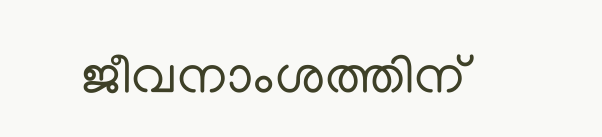ജീവനാംശത്തിന്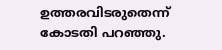ഉത്തരവിടരുതെന്ന് കോടതി പറഞ്ഞു.